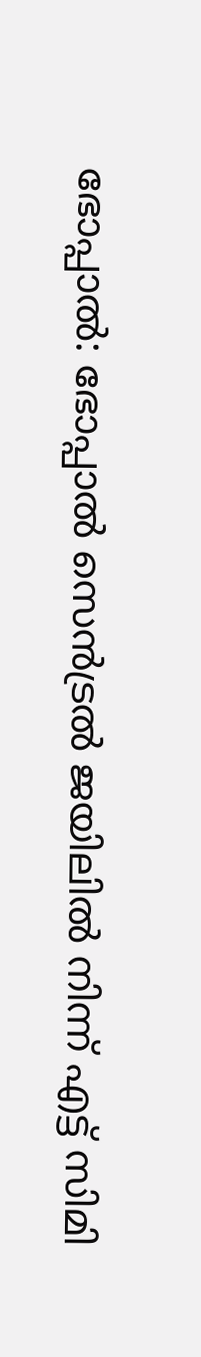ഭോപ്പാല്‍: ഭോപ്പാൽ സെൻട്രൽ ജയിലിൽ നിന്ന് എട്ട് സിമി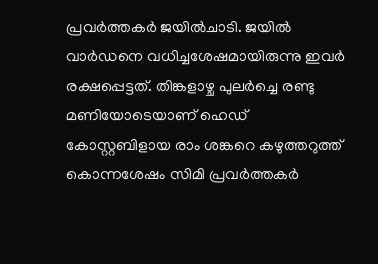പ്രവർത്തകർ ജയിൽചാടി. ജയിൽ വാർഡനെ വധിച്ചശേഷമായിരുന്നു ഇവര്‍ രക്ഷപ്പെട്ടത്. തിങ്കളാഴ്ച പുലര്‍ച്ചെ രണ്ടു മണിയോടെയാണ് ഹെഡ് കോസ്റ്റബിളായ രാം ശങ്കറെ കഴുത്തറുത്ത് കൊന്നശേഷം സിമി പ്രവര്‍ത്തകര്‍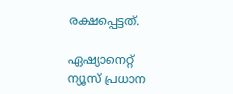രക്ഷപ്പെട്ടത്.

ഏഷ്യാനെറ്റ് ന്യൂസ് പ്രധാന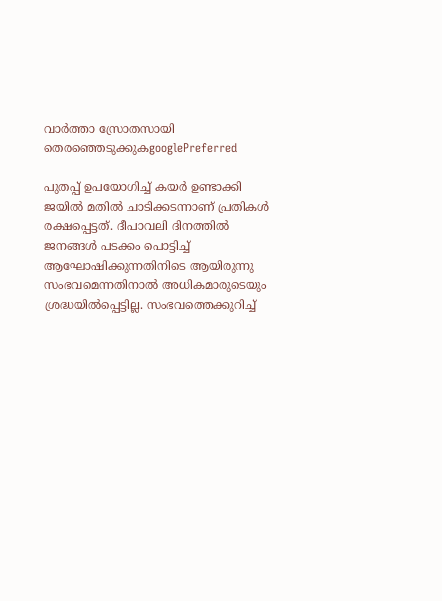വാർത്താ സ്രോതസായി തെരഞ്ഞെടുക്കുകgooglePreferred

പുതപ്പ് ഉപയോഗിച്ച് കയര്‍ ഉണ്ടാക്കി ജയില്‍ മതില്‍ ചാടിക്കടന്നാണ് പ്രതികള്‍ രക്ഷപ്പെട്ടത്. ദീപാവലി ദിനത്തില്‍ ജനങ്ങള്‍ പടക്കം പൊട്ടിച്ച് ആഘോഷിക്കുന്നതിനിടെ ആയിരുന്നു സംഭവമെന്നതിനാല്‍ അധികമാരുടെയും ശ്രദ്ധയില്‍പ്പെട്ടില്ല. സംഭവത്തെക്കുറിച്ച്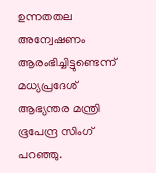ഉന്നതതല അന്വേഷണം ആരംഭിച്ചിട്ടുണ്ടെന്ന് മധ്യപ്രദേശ് ആഭ്യന്തര മന്ത്രി ഭൂപേന്ദ്ര സിംഗ് പറഞ്ഞു.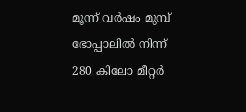മൂന്ന് വര്‍ഷം മുമ്പ് ഭോപ്പാലില്‍ നിന്ന് 280 കിലോ മീറ്റര്‍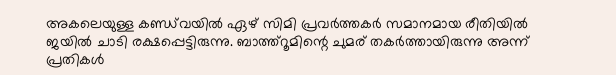അകലെയുള്ള കണ്ഡ്‌വയില്‍ ഏഴ് സിമി പ്രവര്‍ത്തകര്‍ സമാനമായ രീതിയില്‍ ജയില്‍ ചാടി രക്ഷപ്പെട്ടിരുന്നു. ബാത്ത്‌റൂമിന്റെ ചുമര് തകര്‍ത്തായിരുന്നു അന്ന് പ്രതികള്‍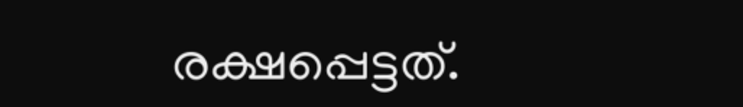രക്ഷപ്പെട്ടത്.